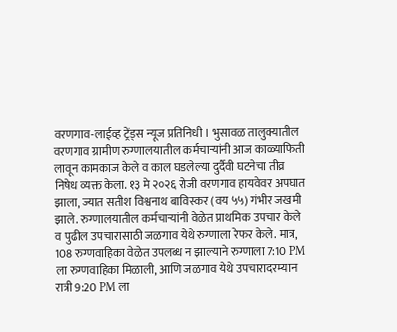वरणगाव-लाईव्ह ट्रेंड्स न्यूज प्रतिनिधी । भुसावळ तालुक्यातील वरणगाव ग्रामीण रुग्णालयातील कर्मचाऱ्यांनी आज काळ्याफिती लावून कामकाज केले व काल घडलेल्या दुर्दैवी घटनेचा तीव्र निषेध व्यक्त केला. १३ मे २०२६ रोजी वरणगाव हायवेवर अपघात झाला, ज्यात सतीश विश्वनाथ बाविस्कर (वय ५५) गंभीर जखमी झाले. रुग्णालयातील कर्मचाऱ्यांनी वेळेत प्राथमिक उपचार केले व पुढील उपचारासाठी जळगाव येथे रुग्णाला रेफर केले. मात्र, 108 रुग्णवाहिका वेळेत उपलब्ध न झाल्याने रुग्णाला 7:10 PM ला रुग्णवाहिका मिळाली, आणि जळगाव येथे उपचारादरम्यान रात्री 9:20 PM ला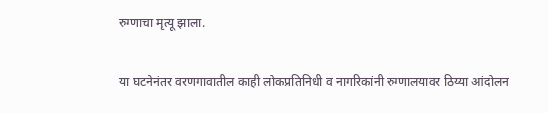रुग्णाचा मृत्यू झाला.

या घटनेनंतर वरणगावातील काही लोकप्रतिनिधी व नागरिकांनी रुग्णालयावर ठिय्या आंदोलन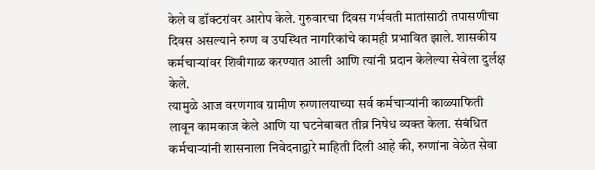केले व डॉक्टरांवर आरोप केले. गुरुवारचा दिवस गर्भवती मातांसाठी तपासणीचा दिवस असल्याने रुग्ण व उपस्थित नागरिकांचे कामही प्रभावित झाले. शासकीय कर्मचाऱ्यांवर शिवीगाळ करण्यात आली आणि त्यांनी प्रदान केलेल्या सेवेला दुर्लक्ष केले.
त्यामुळे आज वरणगाव ग्रामीण रुग्णालयाच्या सर्व कर्मचाऱ्यांनी काळ्याफिती लावून कामकाज केले आणि या घटनेबाबत तीव्र निषेध व्यक्त केला. संबंधित कर्मचाऱ्यांनी शासनाला निवेदनाद्वारे माहिती दिली आहे की, रुग्णांना वेळेत सेवा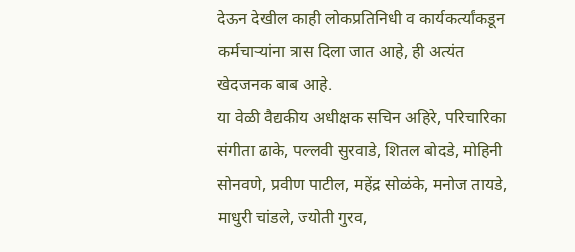देऊन देखील काही लोकप्रतिनिधी व कार्यकर्त्यांकडून कर्मचाऱ्यांना त्रास दिला जात आहे, ही अत्यंत खेदजनक बाब आहे.
या वेळी वैद्यकीय अधीक्षक सचिन अहिरे, परिचारिका संगीता ढाके, पल्लवी सुरवाडे, शितल बोदडे, मोहिनी सोनवणे, प्रवीण पाटील, महेंद्र सोळंके, मनोज तायडे, माधुरी चांडले, ज्योती गुरव,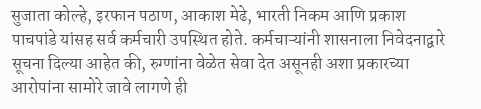सुजाता कोल्हे, इरफान पठाण, आकाश मेढे, भारती निकम आणि प्रकाश पाचपांडे यांसह सर्व कर्मचारी उपस्थित होते. कर्मचाऱ्यांनी शासनाला निवेदनाद्वारे सूचना दिल्या आहेत की, रुग्णांना वेळेत सेवा देत असूनही अशा प्रकारच्या आरोपांना सामोरे जावे लागणे ही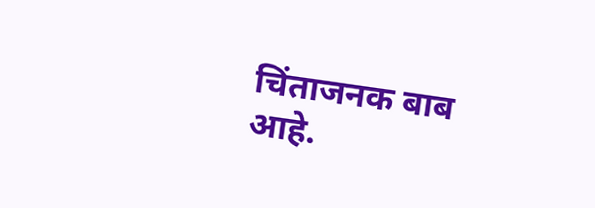चिंताजनक बाब आहे.